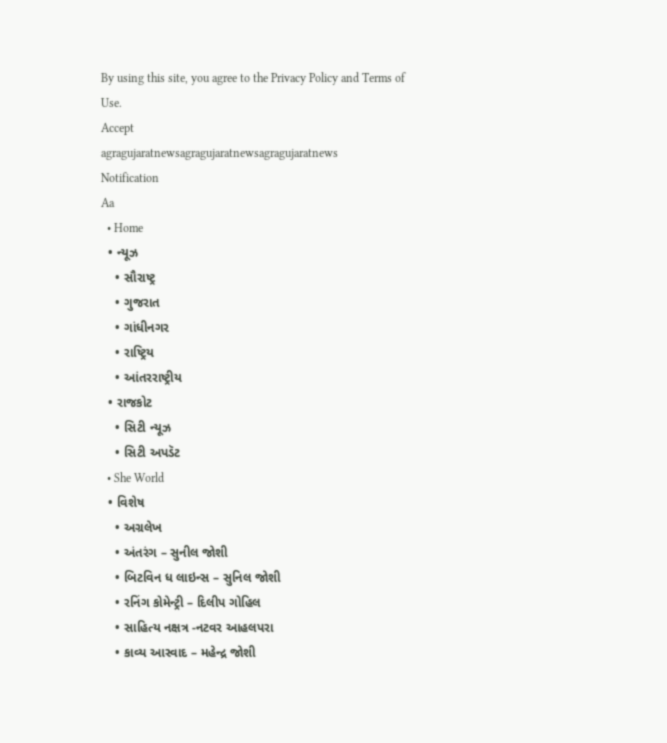By using this site, you agree to the Privacy Policy and Terms of Use.
Accept
agragujaratnewsagragujaratnewsagragujaratnews
Notification
Aa
  • Home
  • ન્યૂઝ
    • સૌરાષ્ટ્ર
    • ગુજરાત
    • ગાંધીનગર
    • રાષ્ટ્રિય
    • આંતરરાષ્ટ્રીય
  • રાજકોટ
    • સિટી ન્યૂઝ
    • સિટી અપડૅટ
  • She World
  • વિશેષ
    • અગ્રલેખ
    • અંતરંગ – સુનીલ જોશી
    • બિટવિન ધ લાઇન્સ – સુનિલ જોશી
    • રનિંગ કોમેન્ટ્રી – દિલીપ ગોહિલ
    • સાહિત્ય નક્ષત્ર -નટવર આહલપરા
    • કાવ્ય આસ્વાદ – મહેન્દ્ર જોશી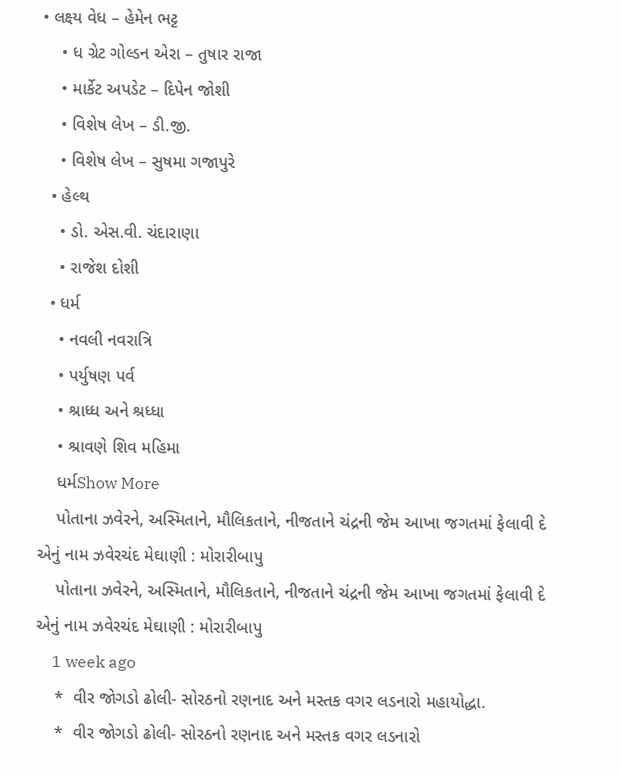• લક્ષ્ય વેધ – હેમેન ભટ્ટ
    • ધ ગ્રેટ ગોલ્ડન એરા – તુષાર રાજા
    • માર્કેટ અપડેટ – દિપેન જોશી
    • વિશેષ લેખ – ડી.જી.
    • વિશેષ લેખ – સુષમા ગજાપુરે
  • હેલ્થ
    • ડો. એસ.વી. ચંદારાણા
    • રાજેશ દોશી
  • ધર્મ
    • નવલી નવરાત્રિ
    • પર્યુષણ પર્વ
    • શ્રાધ્ધ અને શ્રધ્ધા
    • શ્રાવણે શિવ મહિમા
    ધર્મShow More
    પોતાના ઝવેરને, અસ્મિતાને, મૌલિકતાને, નીજતાને ચંદ્રની જેમ આખા જગતમાં ફેલાવી દે એનું નામ ઝવેરચંદ મેઘાણી : મોરારીબાપુ
    પોતાના ઝવેરને, અસ્મિતાને, મૌલિકતાને, નીજતાને ચંદ્રની જેમ આખા જગતમાં ફેલાવી દે એનું નામ ઝવેરચંદ મેઘાણી : મોરારીબાપુ
    1 week ago
    *  વીર જોગડો ઢોલી- સોરઠનો રણનાદ અને મસ્તક વગર લડનારો મહાયોદ્ધા.
    *  વીર જોગડો ઢોલી- સોરઠનો રણનાદ અને મસ્તક વગર લડનારો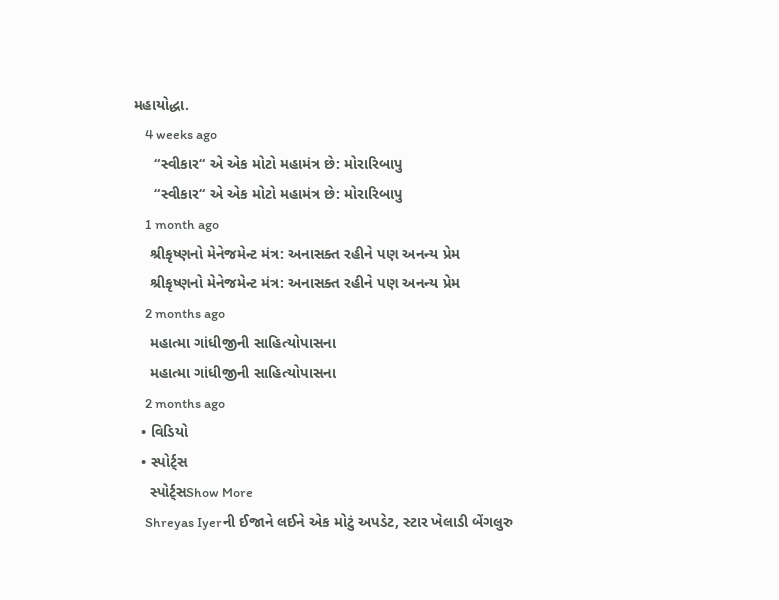મહાયોદ્ધા.
    4 weeks ago
     “સ્વીકાર“ એ એક મોટો મહામંત્ર છે: મોરારિબાપુ
     “સ્વીકાર“ એ એક મોટો મહામંત્ર છે: મોરારિબાપુ
    1 month ago
    શ્રીકૃષ્ણનો મેનેજમેન્ટ મંત્ર: અનાસક્ત રહીને પણ અનન્ય પ્રેમ
    શ્રીકૃષ્ણનો મેનેજમેન્ટ મંત્ર: અનાસક્ત રહીને પણ અનન્ય પ્રેમ
    2 months ago
    મહાત્મા ગાંધીજીની સાહિત્યોપાસના
    મહાત્મા ગાંધીજીની સાહિત્યોપાસના
    2 months ago
  • વિડિયો
  • સ્પોર્ટ્સ
    સ્પોર્ટ્સShow More
    Shreyas Iyerની ઈજાને લઈને એક મોટું અપડેટ, સ્ટાર ખેલાડી બેંગલુરુ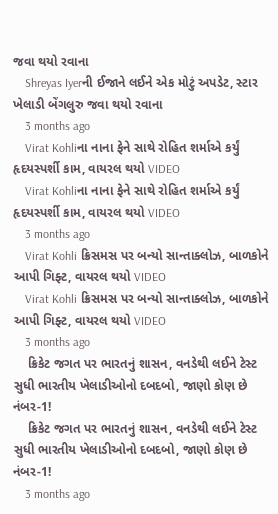જવા થયો રવાના
    Shreyas Iyerની ઈજાને લઈને એક મોટું અપડેટ, સ્ટાર ખેલાડી બેંગલુરુ જવા થયો રવાના
    3 months ago
    Virat Kohliના નાના ફેને સાથે રોહિત શર્માએ કર્યું હૃદયસ્પર્શી કામ, વાયરલ થયો VIDEO
    Virat Kohliના નાના ફેને સાથે રોહિત શર્માએ કર્યું હૃદયસ્પર્શી કામ, વાયરલ થયો VIDEO
    3 months ago
    Virat Kohli ક્રિસમસ પર બન્યો સાન્તાક્લોઝ, બાળકોને આપી ગિફ્ટ, વાયરલ થયો VIDEO
    Virat Kohli ક્રિસમસ પર બન્યો સાન્તાક્લોઝ, બાળકોને આપી ગિફ્ટ, વાયરલ થયો VIDEO
    3 months ago
    ક્રિકેટ જગત પર ભારતનું શાસન, વનડેથી લઈને ટેસ્ટ સુધી ભારતીય ખેલાડીઓનો દબદબો, જાણો કોણ છે નંબર-1!
    ક્રિકેટ જગત પર ભારતનું શાસન, વનડેથી લઈને ટેસ્ટ સુધી ભારતીય ખેલાડીઓનો દબદબો, જાણો કોણ છે નંબર-1!
    3 months ago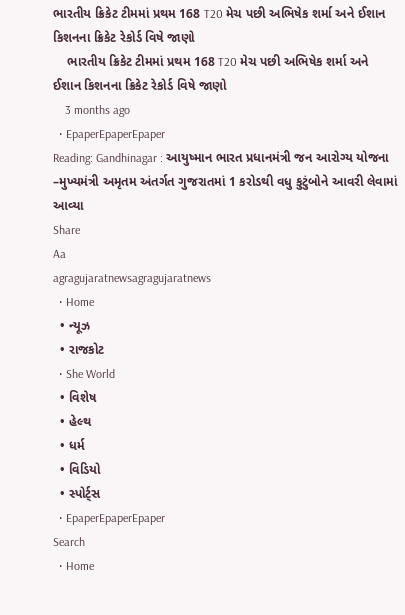ભારતીય ક્રિકેટ ટીમમાં પ્રથમ 168 T20 મેચ પછી અભિષેક શર્મા અને ઈશાન કિશનના ક્રિકેટ રેકોર્ડ વિષે જાણો
    ભારતીય ક્રિકેટ ટીમમાં પ્રથમ 168 T20 મેચ પછી અભિષેક શર્મા અને ઈશાન કિશનના ક્રિકેટ રેકોર્ડ વિષે જાણો
    3 months ago
  • EpaperEpaperEpaper
Reading: Gandhinagar : આયુષ્માન ભારત પ્રધાનમંત્રી જન આરોગ્ય યોજના –મુખ્યમંત્રી અમૃતમ અંતર્ગત ગુજરાતમાં 1 કરોડથી વધુ કુટુંબોને આવરી લેવામાં આવ્યા
Share
Aa
agragujaratnewsagragujaratnews
  • Home
  • ન્યૂઝ
  • રાજકોટ
  • She World
  • વિશેષ
  • હેલ્થ
  • ધર્મ
  • વિડિયો
  • સ્પોર્ટ્સ
  • EpaperEpaperEpaper
Search
  • Home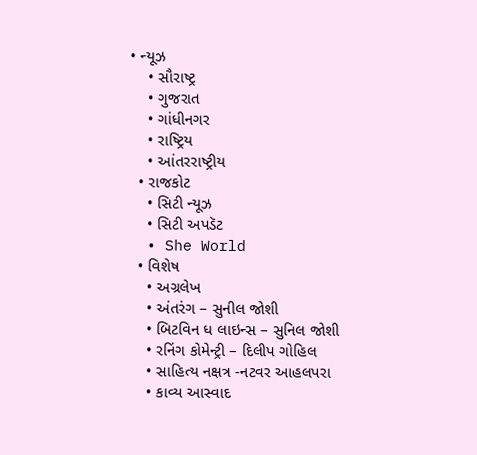• ન્યૂઝ
    • સૌરાષ્ટ્ર
    • ગુજરાત
    • ગાંધીનગર
    • રાષ્ટ્રિય
    • આંતરરાષ્ટ્રીય
  • રાજકોટ
    • સિટી ન્યૂઝ
    • સિટી અપડૅટ
  • She World
  • વિશેષ
    • અગ્રલેખ
    • અંતરંગ – સુનીલ જોશી
    • બિટવિન ધ લાઇન્સ – સુનિલ જોશી
    • રનિંગ કોમેન્ટ્રી – દિલીપ ગોહિલ
    • સાહિત્ય નક્ષત્ર -નટવર આહલપરા
    • કાવ્ય આસ્વાદ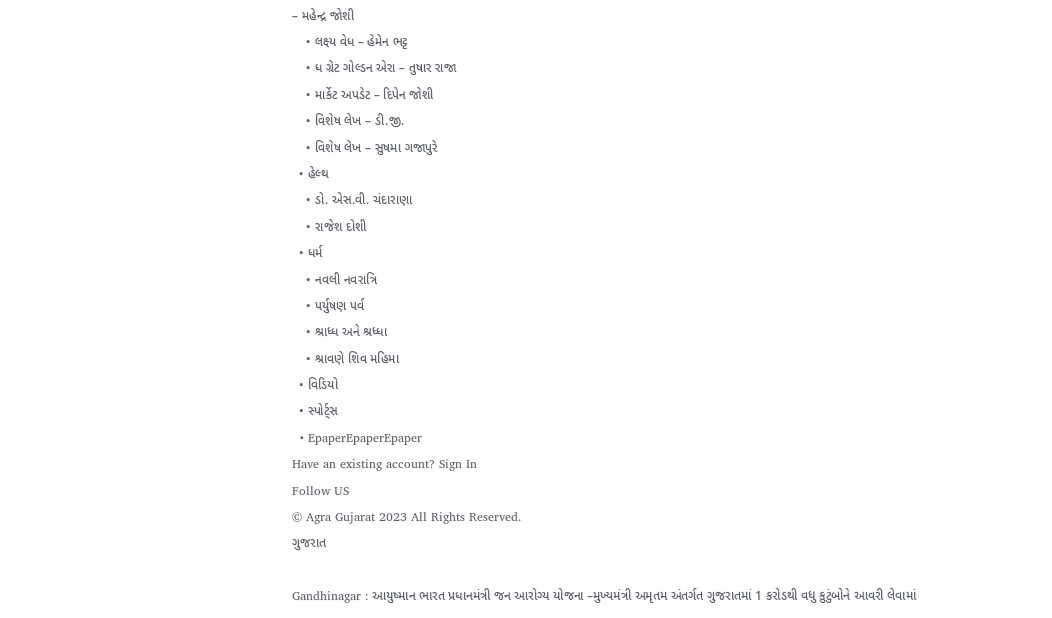– મહેન્દ્ર જોશી
    • લક્ષ્ય વેધ – હેમેન ભટ્ટ
    • ધ ગ્રેટ ગોલ્ડન એરા – તુષાર રાજા
    • માર્કેટ અપડેટ – દિપેન જોશી
    • વિશેષ લેખ – ડી.જી.
    • વિશેષ લેખ – સુષમા ગજાપુરે
  • હેલ્થ
    • ડો. એસ.વી. ચંદારાણા
    • રાજેશ દોશી
  • ધર્મ
    • નવલી નવરાત્રિ
    • પર્યુષણ પર્વ
    • શ્રાધ્ધ અને શ્રધ્ધા
    • શ્રાવણે શિવ મહિમા
  • વિડિયો
  • સ્પોર્ટ્સ
  • EpaperEpaperEpaper
Have an existing account? Sign In
Follow US
© Agra Gujarat 2023 All Rights Reserved.
ગુજરાત

Gandhinagar : આયુષ્માન ભારત પ્રધાનમંત્રી જન આરોગ્ય યોજના –મુખ્યમંત્રી અમૃતમ અંતર્ગત ગુજરાતમાં 1 કરોડથી વધુ કુટુંબોને આવરી લેવામાં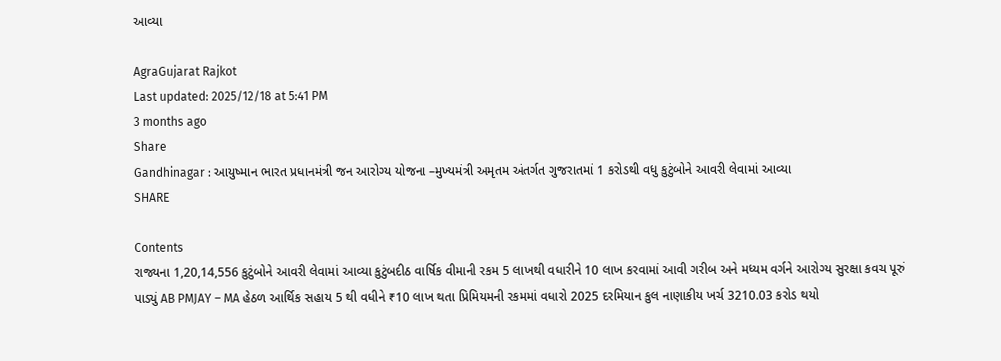આવ્યા

AgraGujarat Rajkot
Last updated: 2025/12/18 at 5:41 PM
3 months ago
Share
Gandhinagar : આયુષ્માન ભારત પ્રધાનમંત્રી જન આરોગ્ય યોજના –મુખ્યમંત્રી અમૃતમ અંતર્ગત ગુજરાતમાં 1 કરોડથી વધુ કુટુંબોને આવરી લેવામાં આવ્યા
SHARE

Contents
રાજ્યના 1,20,14,556 કુટુંબોને આવરી લેવામાં આવ્યા કુટુંબદીઠ વાર્ષિક વીમાની રકમ 5 લાખથી વધારીને 10 લાખ કરવામાં આવી ગરીબ અને મધ્યમ વર્ગને આરોગ્ય સુરક્ષા કવચ પૂરું પાડ્યું AB PMJAY – MA હેઠળ આર્થિક સહાય 5 થી વધીને ₹10 લાખ થતા પ્રિમિયમની રકમમાં વધારો 2025 દરમિયાન કુલ નાણાકીય ખર્ચ 3210.03 કરોડ થયો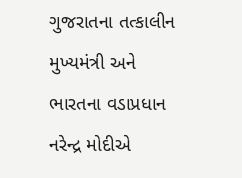ગુજરાતના તત્કાલીન મુખ્યમંત્રી અને ભારતના વડાપ્રધાન નરેન્દ્ર મોદીએ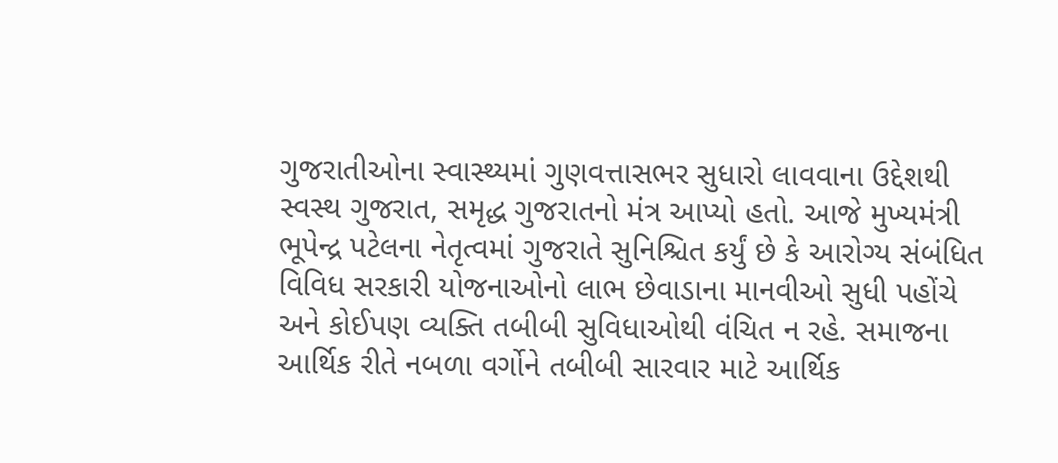ગુજરાતીઓના સ્વાસ્થ્યમાં ગુણવત્તાસભર સુધારો લાવવાના ઉદ્દેશથી સ્વસ્થ ગુજરાત, સમૃદ્ધ ગુજરાતનો મંત્ર આપ્યો હતો. આજે મુખ્યમંત્રી ભૂપેન્દ્ર પટેલના નેતૃત્વમાં ગુજરાતે સુનિશ્ચિત કર્યું છે કે આરોગ્ય સંબંધિત વિવિધ સરકારી યોજનાઓનો લાભ છેવાડાના માનવીઓ સુધી પહોંચે અને કોઈપણ વ્યક્તિ તબીબી સુવિધાઓથી વંચિત ન રહે. સમાજના આર્થિક રીતે નબળા વર્ગોને તબીબી સારવાર માટે આર્થિક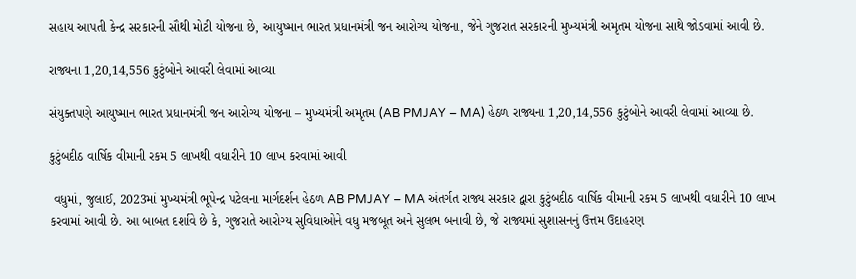સહાય આપતી કેન્દ્ર સરકારની સૌથી મોટી યોજના છે, આયુષ્માન ભારત પ્રધાનમંત્રી જન આરોગ્ય યોજના, જેને ગુજરાત સરકારની મુખ્યમંત્રી અમૃતમ યોજના સાથે જોડવામાં આવી છે.

રાજ્યના 1,20,14,556 કુટુંબોને આવરી લેવામાં આવ્યા

સંયુક્તપણે આયુષ્માન ભારત પ્રધાનમંત્રી જન આરોગ્ય યોજના – મુખ્યમંત્રી અમૃતમ (AB PMJAY – MA) હેઠળ રાજ્યના 1,20,14,556 કુટુંબોને આવરી લેવામાં આવ્યા છે.

કુટુંબદીઠ વાર્ષિક વીમાની રકમ 5 લાખથી વધારીને 10 લાખ કરવામાં આવી

 વધુમાં, જુલાઈ, 2023માં મુખ્યમંત્રી ભૂપેન્દ્ર પટેલના માર્ગદર્શન હેઠળ AB PMJAY – MA અંતર્ગત રાજ્ય સરકાર દ્વારા કુટુંબદીઠ વાર્ષિક વીમાની રકમ 5 લાખથી વધારીને 10 લાખ કરવામાં આવી છે. આ બાબત દર્શાવે છે કે, ગુજરાતે આરોગ્ય સુવિધાઓને વધુ મજબૂત અને સુલભ બનાવી છે, જે રાજ્યમાં સુશાસનનું ઉત્તમ ઉદાહરણ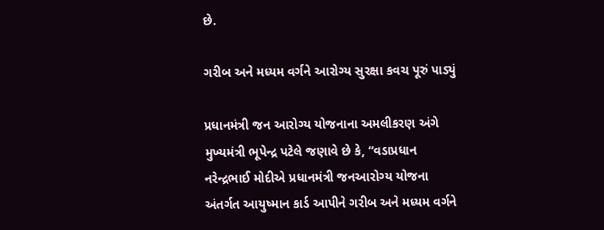છે.

ગરીબ અને મધ્યમ વર્ગને આરોગ્ય સુરક્ષા કવચ પૂરું પાડ્યું

પ્રધાનમંત્રી જન આરોગ્ય યોજનાના અમલીકરણ અંગે મુખ્યમંત્રી ભૂપેન્દ્ર પટેલે જણાવે છે કે, “વડાપ્રધાન નરેન્દ્રભાઈ મોદીએ પ્રધાનમંત્રી જનઆરોગ્ય યોજના અંતર્ગત આયુષ્માન કાર્ડ આપીને ગરીબ અને મધ્યમ વર્ગને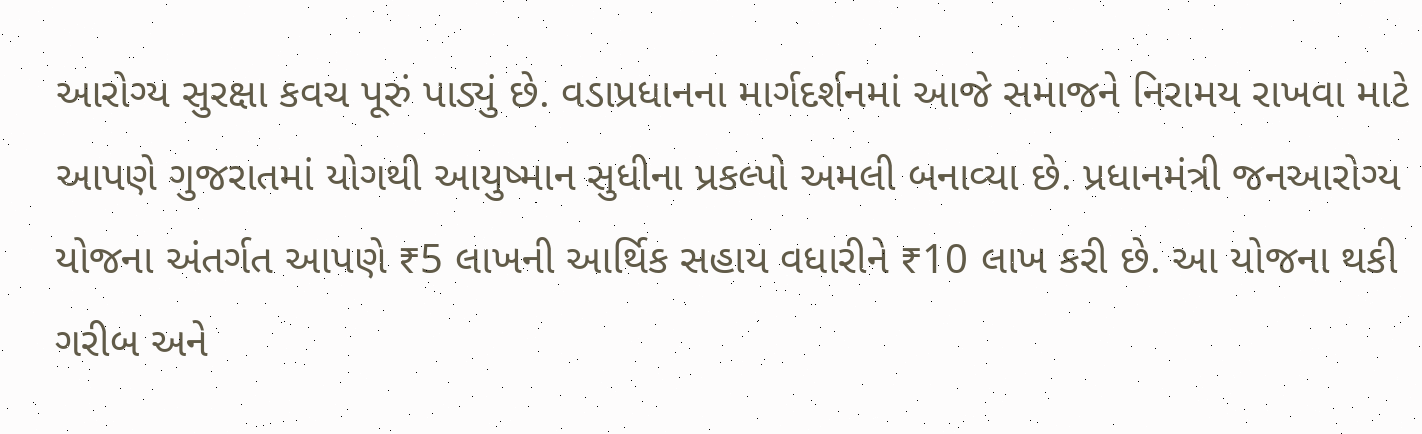આરોગ્ય સુરક્ષા કવચ પૂરું પાડ્યું છે. વડાપ્રધાનના માર્ગદર્શનમાં આજે સમાજને નિરામય રાખવા માટે આપણે ગુજરાતમાં યોગથી આયુષ્માન સુધીના પ્રકલ્પો અમલી બનાવ્યા છે. પ્રધાનમંત્રી જનઆરોગ્ય યોજના અંતર્ગત આપણે ₹5 લાખની આર્થિક સહાય વધારીને ₹10 લાખ કરી છે. આ યોજના થકી ગરીબ અને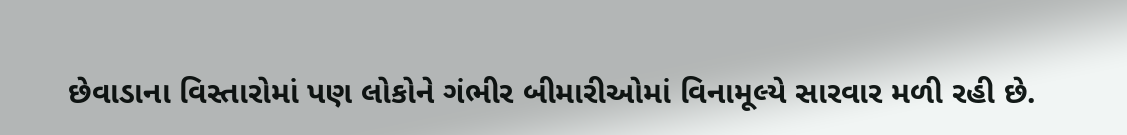છેવાડાના વિસ્તારોમાં પણ લોકોને ગંભીર બીમારીઓમાં વિનામૂલ્યે સારવાર મળી રહી છે.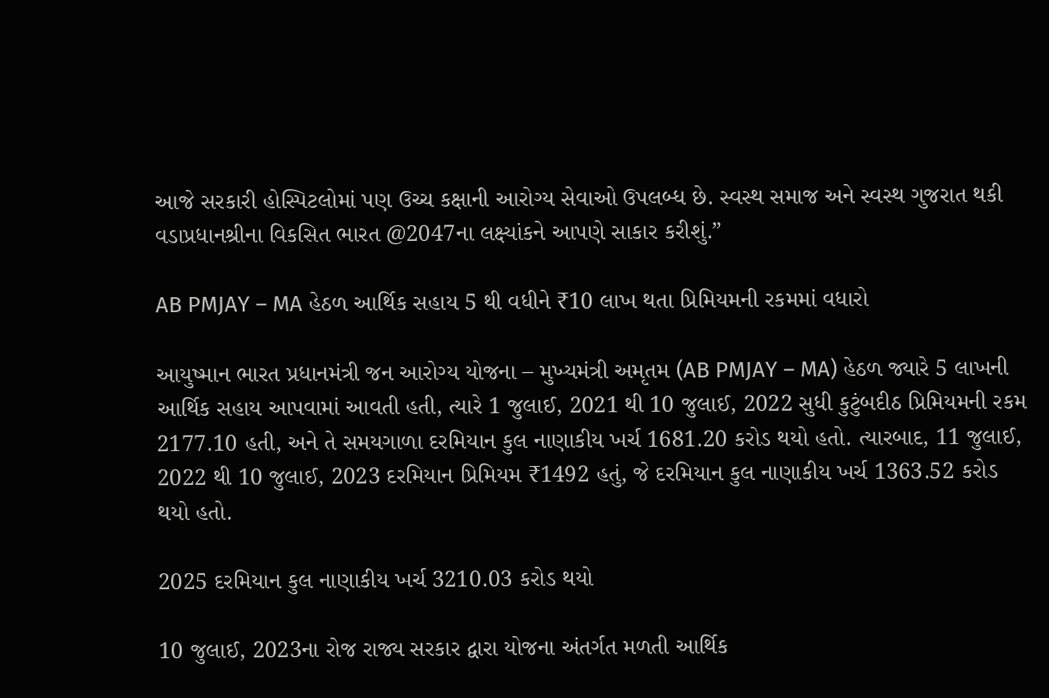આજે સરકારી હોસ્પિટલોમાં પણ ઉચ્ચ કક્ષાની આરોગ્ય સેવાઓ ઉપલબ્ધ છે. સ્વસ્થ સમાજ અને સ્વસ્થ ગુજરાત થકી વડાપ્રધાનશ્રીના વિકસિત ભારત @2047ના લક્ષ્યાંકને આપણે સાકાર કરીશું.”

AB PMJAY – MA હેઠળ આર્થિક સહાય 5 થી વધીને ₹10 લાખ થતા પ્રિમિયમની રકમમાં વધારો

આયુષ્માન ભારત પ્રધાનમંત્રી જન આરોગ્ય યોજના – મુખ્યમંત્રી અમૃતમ (AB PMJAY – MA) હેઠળ જ્યારે 5 લાખની આર્થિક સહાય આપવામાં આવતી હતી, ત્યારે 1 જુલાઈ, 2021 થી 10 જુલાઈ, 2022 સુધી કુટુંબદીઠ પ્રિમિયમની રકમ 2177.10 હતી, અને તે સમયગાળા દરમિયાન કુલ નાણાકીય ખર્ચ 1681.20 કરોડ થયો હતો. ત્યારબાદ, 11 જુલાઈ, 2022 થી 10 જુલાઈ, 2023 દરમિયાન પ્રિમિયમ ₹1492 હતું, જે દરમિયાન કુલ નાણાકીય ખર્ચ 1363.52 કરોડ થયો હતો.

2025 દરમિયાન કુલ નાણાકીય ખર્ચ 3210.03 કરોડ થયો

10 જુલાઈ, 2023ના રોજ રાજ્ય સરકાર દ્વારા યોજના અંતર્ગત મળતી આર્થિક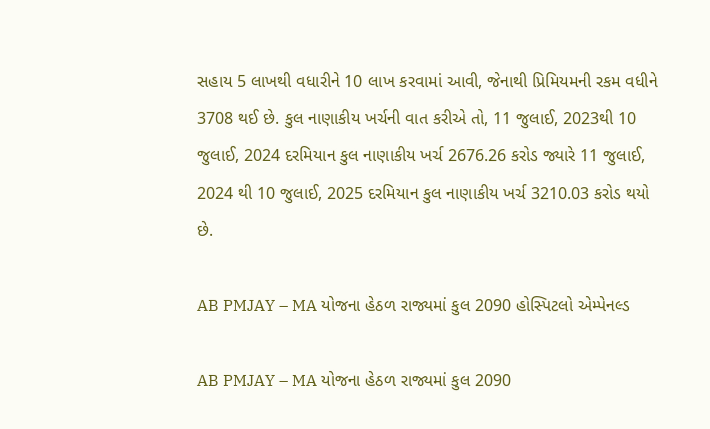સહાય 5 લાખથી વધારીને 10 લાખ કરવામાં આવી, જેનાથી પ્રિમિયમની રકમ વધીને 3708 થઈ છે. કુલ નાણાકીય ખર્ચની વાત કરીએ તો, 11 જુલાઈ, 2023થી 10 જુલાઈ, 2024 દરમિયાન કુલ નાણાકીય ખર્ચ 2676.26 કરોડ જ્યારે 11 જુલાઈ, 2024 થી 10 જુલાઈ, 2025 દરમિયાન કુલ નાણાકીય ખર્ચ 3210.03 કરોડ થયો છે.

AB PMJAY – MA યોજના હેઠળ રાજ્યમાં કુલ 2090 હોસ્પિટલો એમ્પેનલ્ડ

AB PMJAY – MA યોજના હેઠળ રાજ્યમાં કુલ 2090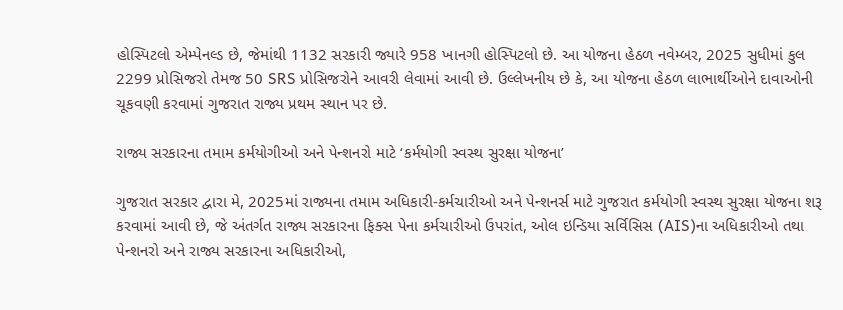હોસ્પિટલો એમ્પેનલ્ડ છે, જેમાંથી 1132 સરકારી જ્યારે 958 ખાનગી હોસ્પિટલો છે. આ યોજના હેઠળ નવેમ્બર, 2025 સુધીમાં કુલ 2299 પ્રોસિજરો તેમજ 50 SRS પ્રોસિજરોને આવરી લેવામાં આવી છે. ઉલ્લેખનીય છે કે, આ યોજના હેઠળ લાભાર્થીઓને દાવાઓની ચૂકવણી કરવામાં ગુજરાત રાજ્ય પ્રથમ સ્થાન પર છે.

રાજ્ય સરકારના તમામ કર્મયોગીઓ અને પેન્શનરો માટે ‘કર્મયોગી સ્વસ્થ સુરક્ષા યોજના’

ગુજરાત સરકાર દ્વારા મે, 2025માં રાજ્યના તમામ અધિકારી-કર્મચારીઓ અને પેન્શનર્સ માટે ગુજરાત કર્મયોગી સ્વસ્થ સુરક્ષા યોજના શરૂ કરવામાં આવી છે, જે અંતર્ગત રાજ્ય સરકારના ફિક્સ પેના કર્મચારીઓ ઉપરાંત, ઓલ ઇન્ડિયા સર્વિસિસ (AIS)ના અધિકારીઓ તથા પેન્શનરો અને રાજ્ય સરકારના અધિકારીઓ,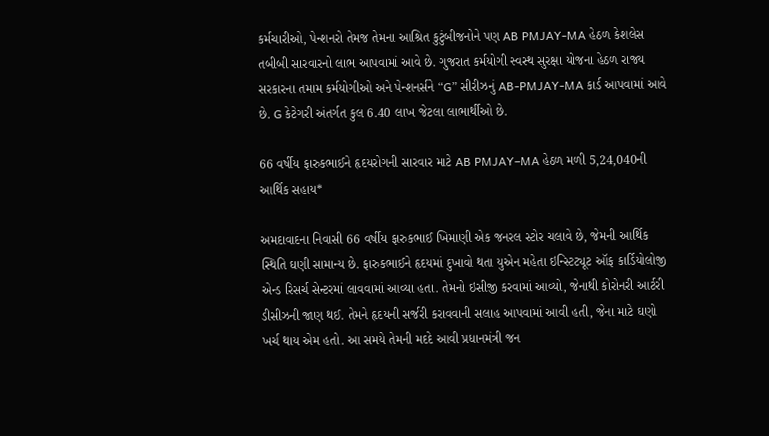કર્મચારીઓ, પેન્શનરો તેમજ તેમના આશ્રિત કુટુંબીજનોને પણ AB PMJAY-MA હેઠળ કેશલેસ તબીબી સારવારનો લાભ આપવામાં આવે છે. ગુજરાત કર્મયોગી સ્વસ્થ સુરક્ષા યોજના હેઠળ રાજ્ય સરકારના તમામ કર્મયોગીઓ અને પેન્શનર્સને “G” સીરીઝનું AB-PMJAY-MA કાર્ડ આપવામાં આવે છે. G કેટેગરી અંતર્ગત કુલ 6.40 લાખ જેટલા લાભાર્થીઓ છે.

66 વર્ષીય ફારુકભાઈને હૃદયરોગની સારવાર માટે AB PMJAY–MA હેઠળ મળી 5,24,040ની આર્થિક સહાય*

અમદાવાદના નિવાસી 66 વર્ષીય ફારુકભાઈ ખિમાણી એક જનરલ સ્ટોર ચલાવે છે, જેમની આર્થિક સ્થિતિ ઘણી સામાન્ય છે. ફારુકભાઈને હૃદયમાં દુખાવો થતા યુએન મહેતા ઇન્સ્ટિટ્યૂટ ઑફ કાર્ડિયોલોજી એન્ડ રિસર્ચ સેન્ટરમાં લાવવામાં આવ્યા હતા. તેમનો ઇસીજી કરવામાં આવ્યો, જેનાથી કોરોનરી આર્ટરી ડીસીઝની જાણ થઈ. તેમને હૃદયની સર્જરી કરાવવાની સલાહ આપવામાં આવી હતી, જેના માટે ઘણો ખર્ચ થાય એમ હતો. આ સમયે તેમની મદદે આવી પ્રધાનમંત્રી જન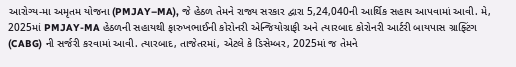આરોગ્ય-મા અમૃતમ યોજના (PMJAY–MA), જે હેઠળ તેમને રાજ્ય સરકાર દ્વારા 5,24,040ની આર્થિક સહાય આપવામાં આવી. મે, 2025માં PMJAY-MA હેઠળની સહાયથી ફારુખભાઈની કોરોનરી એન્જિયોગ્રાફી અને ત્યારબાદ કોરોનરી આર્ટરી બાયપાસ ગ્રાફ્ટિંગ (CABG) ની સર્જરી કરવામાં આવી. ત્યારબાદ, તાજેતરમાં, એટલે કે ડિસેમ્બર, 2025માં જ તેમને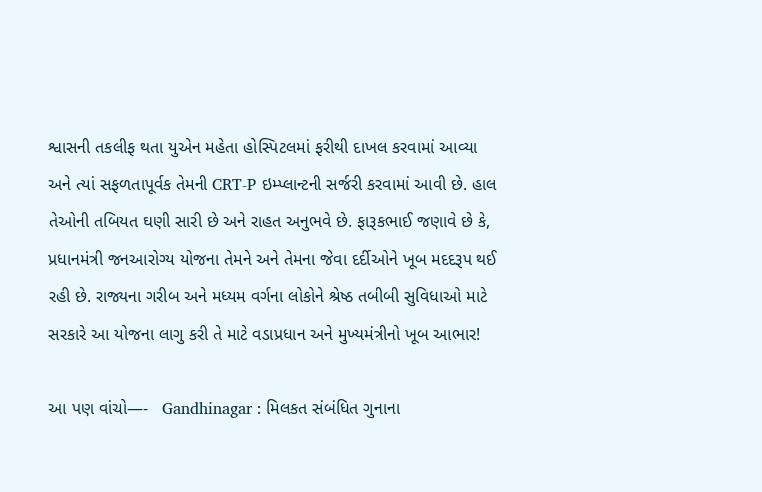શ્વાસની તકલીફ થતા યુએન મહેતા હોસ્પિટલમાં ફરીથી દાખલ કરવામાં આવ્યા અને ત્યાં સફળતાપૂર્વક તેમની CRT-P ઇમ્પ્લાન્ટની સર્જરી કરવામાં આવી છે. હાલ તેઓની તબિયત ઘણી સારી છે અને રાહત અનુભવે છે. ફારૂકભાઈ જણાવે છે કે, પ્રધાનમંત્રી જનઆરોગ્ય યોજના તેમને અને તેમના જેવા દર્દીઓને ખૂબ મદદરૂપ થઈ રહી છે. રાજ્યના ગરીબ અને મધ્યમ વર્ગના લોકોને શ્રેષ્ઠ તબીબી સુવિધાઓ માટે સરકારે આ યોજના લાગુ કરી તે માટે વડાપ્રધાન અને મુખ્યમંત્રીનો ખૂબ આભાર!

આ પણ વાંચો—-   Gandhinagar : મિલકત સંબંધિત ગુનાના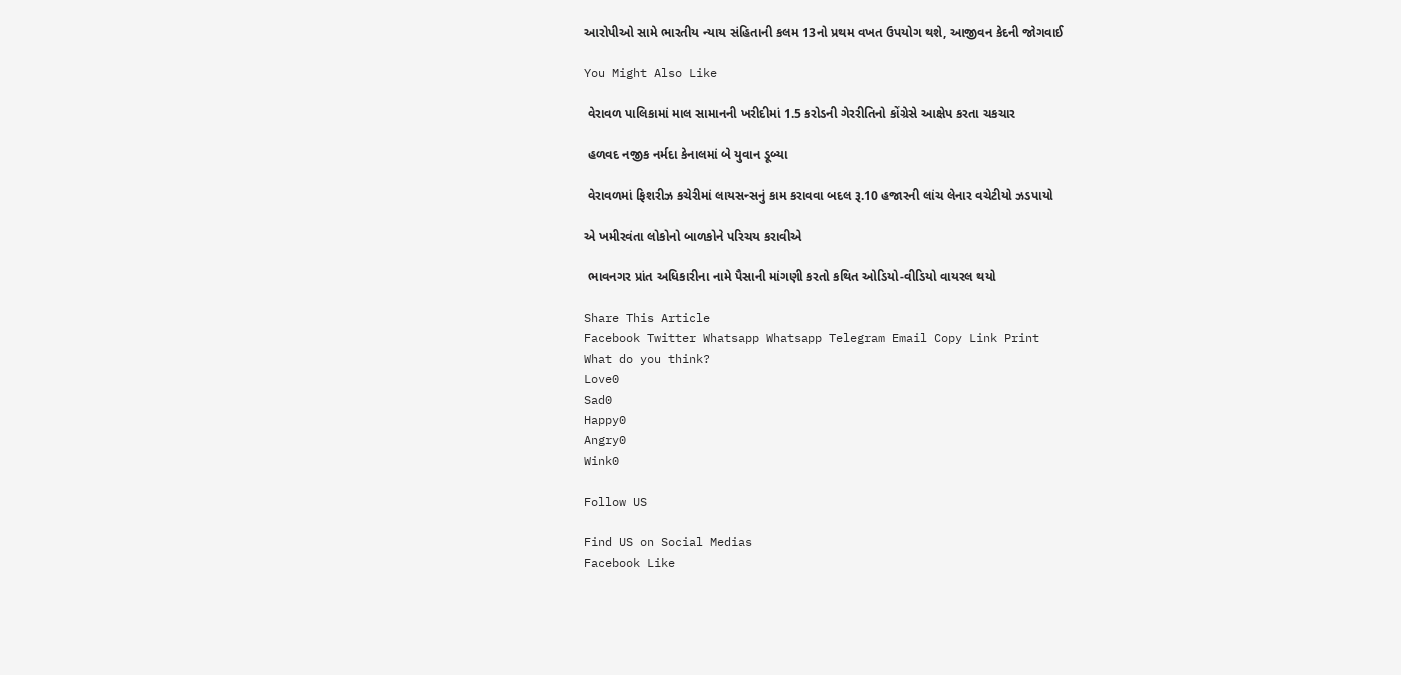આરોપીઓ સામે ભારતીય ન્યાય સંહિતાની કલમ 13નો પ્રથમ વખત ઉપયોગ થશે, આજીવન કેદની જોગવાઈ

You Might Also Like

 વેરાવળ પાલિકામાં માલ સામાનની ખરીદીમાં 1.5 કરોડની ગેરરીતિનો કોંગ્રેસે આક્ષેપ કરતા ચકચાર

 હળવદ નજીક નર્મદા કેનાલમાં બે યુવાન ડૂબ્યા

 વેરાવળમાં ફિશરીઝ કચેરીમાં લાયસન્સનું કામ કરાવવા બદલ રૂ.10 હજારની લાંચ લેનાર વચેટીયો ઝડપાયો

એ ખમીરવંતા લોકોનો બાળકોને પરિચય કરાવીએ

 ભાવનગર પ્રાંત અધિકારીના નામે પૈસાની માંગણી કરતો કથિત ઓડિયો-વીડિયો વાયરલ થયો

Share This Article
Facebook Twitter Whatsapp Whatsapp Telegram Email Copy Link Print
What do you think?
Love0
Sad0
Happy0
Angry0
Wink0

Follow US

Find US on Social Medias
Facebook Like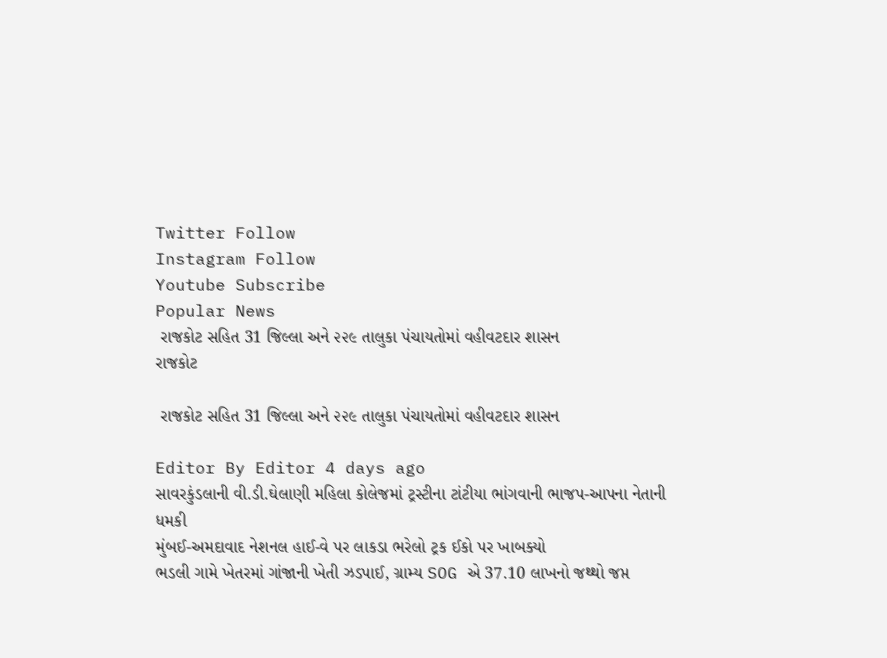Twitter Follow
Instagram Follow
Youtube Subscribe
Popular News
 રાજકોટ સહિત 31 જિલ્લા અને ૨૨૯ તાલુકા પંચાયતોમાં વહીવટદાર શાસન
રાજકોટ

 રાજકોટ સહિત 31 જિલ્લા અને ૨૨૯ તાલુકા પંચાયતોમાં વહીવટદાર શાસન

Editor By Editor 4 days ago
સાવરકુંડલાની વી.ડી.ઘેલાણી મહિલા કોલેજમાં ટ્રસ્ટીના ટાંટીયા ભાંગવાની ભાજપ-આપના નેતાની ધમકી
મુંબઈ-અમદાવાદ નેશનલ હાઈ-વે પર લાકડા ભરેલો ટ્રક ઈકો પર ખાબક્યો
ભડલી ગામે ખેતરમાં ગાંજાની ખેતી ઝડપાઈ, ગ્રામ્ય SOG એ 37.10 લાખનો જથ્થો જપ્ત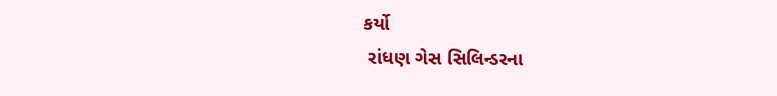કર્યો
 રાંધણ ગેસ સિલિન્ડરના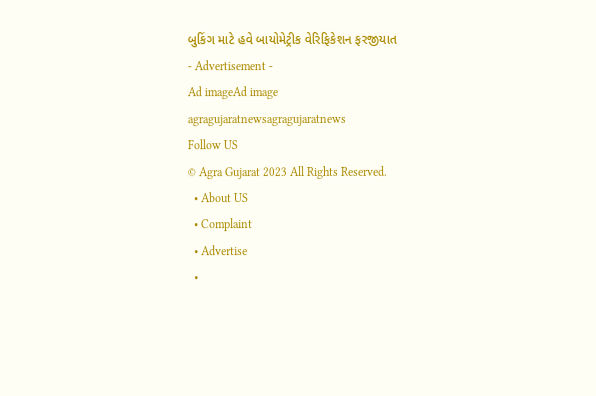બુકિંગ માટે હવે બાયોમેટ્રીક વેરિફિકેશન ફરજીયાત
- Advertisement -
Ad imageAd image
agragujaratnewsagragujaratnews
Follow US
© Agra Gujarat 2023 All Rights Reserved.
  • About US
  • Complaint
  • Advertise
  •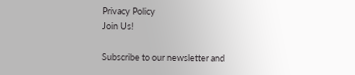Privacy Policy
Join Us!

Subscribe to our newsletter and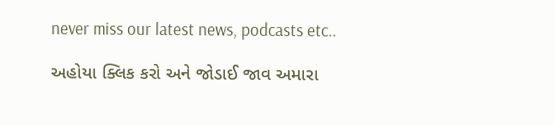never miss our latest news, podcasts etc..

અહોયા ક્લિક કરો અને જોડાઈ જાવ અમારા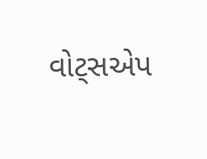વોટ્સએપ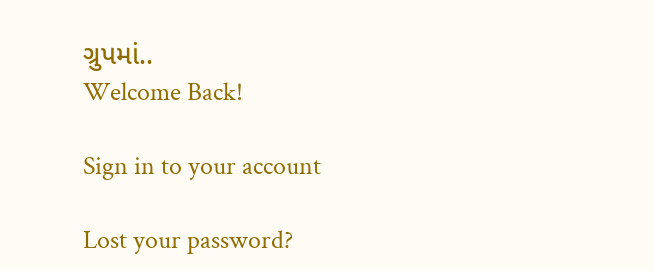ગ્રુપમાં..
Welcome Back!

Sign in to your account

Lost your password?